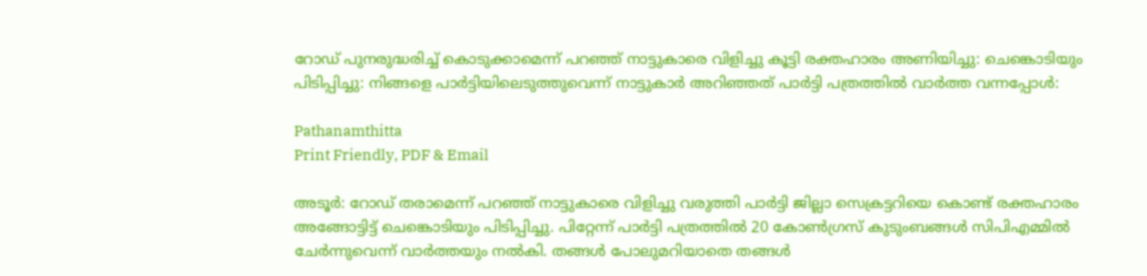റോഡ് പുനരുദ്ധരിച്ച് കൊടുക്കാമെന്ന് പറഞ്ഞ് നാട്ടുകാരെ വിളിച്ചു കൂട്ടി രക്തഹാരം അണിയിച്ചു: ചെങ്കൊടിയും പിടിപ്പിച്ചു: നിങ്ങളെ പാര്‍ട്ടിയിലെടുത്തുവെന്ന് നാട്ടുകാര്‍ അറിഞ്ഞത് പാര്‍ട്ടി പത്രത്തില്‍ വാര്‍ത്ത വന്നപ്പോള്‍:

Pathanamthitta
Print Friendly, PDF & Email

അടൂര്‍: റോഡ് തരാമെന്ന് പറഞ്ഞ് നാട്ടുകാരെ വിളിച്ചു വരുത്തി പാര്‍ട്ടി ജില്ലാ സെക്രട്ടറിയെ കൊണ്ട് രക്തഹാരം അങ്ങോട്ടിട്ട് ചെങ്കൊടിയും പിടിപ്പിച്ചു. പിറ്റേന്ന് പാര്‍ട്ടി പത്രത്തില്‍ 20 കോണ്‍ഗ്രസ് കുടുംബങ്ങള്‍ സിപിഎമ്മില്‍ ചേര്‍ന്നുവെന്ന് വാര്‍ത്തയും നല്‍കി. തങ്ങള്‍ പോലുമറിയാതെ തങ്ങള്‍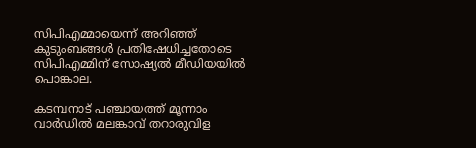സിപിഎമ്മായെന്ന് അറിഞ്ഞ് കുടുംബങ്ങള്‍ പ്രതിഷേധിച്ചതോടെ സിപിഎമ്മിന് സോഷ്യല്‍ മീഡിയയില്‍ പൊങ്കാല.

കടമ്പനാട് പഞ്ചായത്ത് മൂന്നാം വാര്‍ഡില്‍ മലങ്കാവ് തറാരുവിള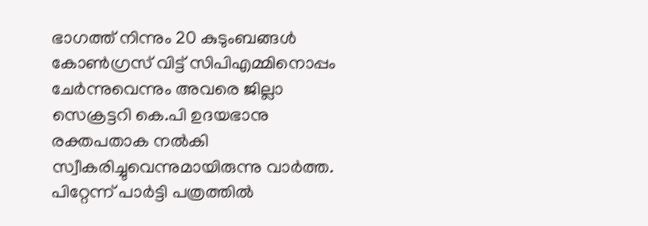ഭാഗത്ത് നിന്നും 20 കുടുംബങ്ങള്‍ കോണ്‍ഗ്രസ് വിട്ട് സിപിഎമ്മിനൊപ്പം ചേര്‍ന്നുവെന്നും അവരെ ജില്ലാ സെക്രട്ടറി കെ.പി ഉദയഭാനു രക്തപതാക നല്‍കി സ്വീകരിച്ചുവെന്നുമായിരുന്നു വാര്‍ത്ത. പിറ്റേന്ന് പാര്‍ട്ടി പത്രത്തില്‍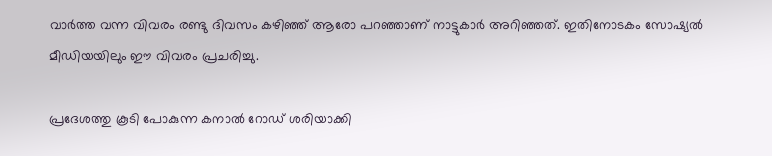വാര്‍ത്ത വന്ന വിവരം രണ്ടു ദിവസം കഴിഞ്ഞ് ആരോ പറഞ്ഞാണ് നാട്ടുകാര്‍ അറിഞ്ഞത്. ഇതിനോടകം സോഷ്യല്‍ മീഡിയയിലും ഈ വിവരം പ്രചരിച്ചു.

പ്രദേശത്തു കൂടി പോകുന്ന കനാല്‍ റോഡ് ശരിയാക്കി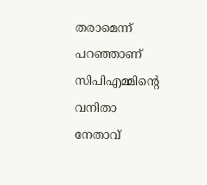തരാമെന്ന് പറഞ്ഞാണ് സിപിഎമ്മിന്റെ വനിതാ നേതാവ്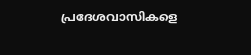പ്രദേശവാസികളെ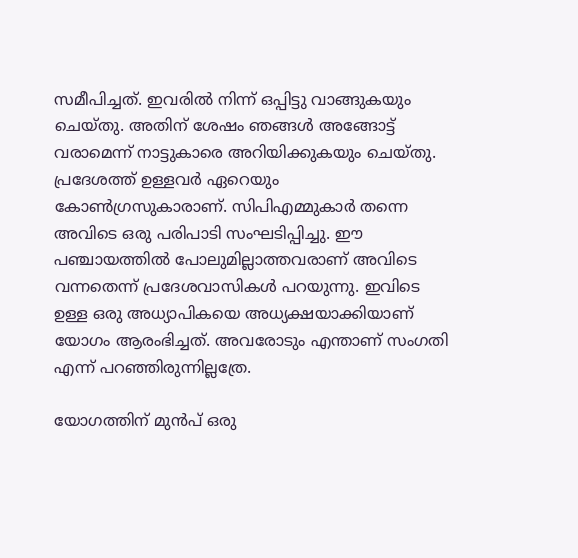സമീപിച്ചത്. ഇവരില്‍ നിന്ന് ഒപ്പിട്ടു വാങ്ങുകയും ചെയ്തു. അതിന് ശേഷം ഞങ്ങള്‍ അങ്ങോട്ട് വരാമെന്ന് നാട്ടുകാരെ അറിയിക്കുകയും ചെയ്തു. പ്രദേശത്ത് ഉള്ളവര്‍ ഏറെയും കോണ്‍ഗ്രസുകാരാണ്. സിപിഎമ്മുകാര്‍ തന്നെ അവിടെ ഒരു പരിപാടി സംഘടിപ്പിച്ചു. ഈ പഞ്ചായത്തില്‍ പോലുമില്ലാത്തവരാണ് അവിടെ വന്നതെന്ന് പ്രദേശവാസികള്‍ പറയുന്നു. ഇവിടെ ഉള്ള ഒരു അധ്യാപികയെ അധ്യക്ഷയാക്കിയാണ് യോഗം ആരംഭിച്ചത്. അവരോടും എന്താണ് സംഗതി എന്ന് പറഞ്ഞിരുന്നില്ലത്രേ.

യോഗത്തിന് മുന്‍പ് ഒരു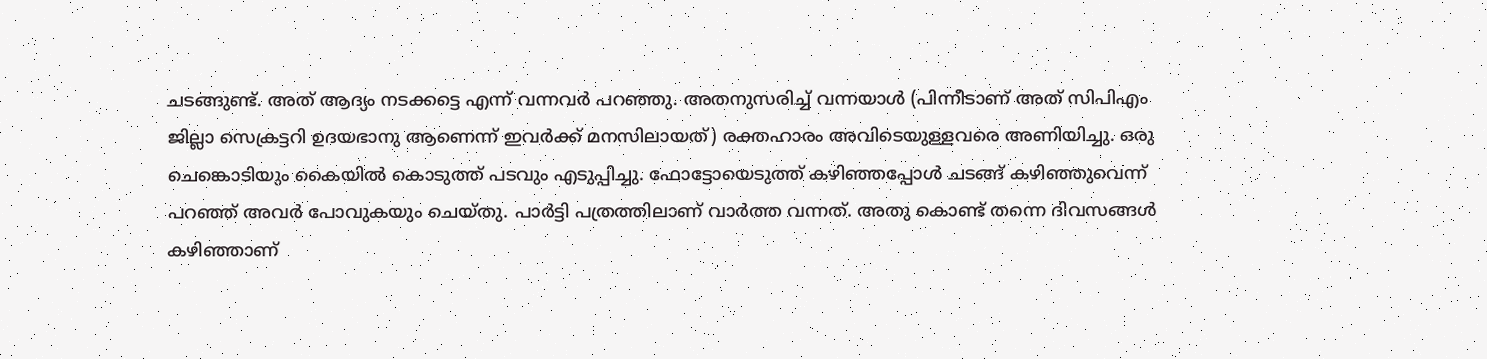ചടങ്ങുണ്ട്. അത് ആദ്യം നടക്കട്ടെ എന്ന് വന്നവര്‍ പറഞ്ഞു. അതനുസരിച്ച് വന്നയാള്‍ (പിന്നീടാണ് അത് സിപിഎം ജില്ലാ സെക്രട്ടറി ഉദയഭാനു ആണെന്ന് ഇവര്‍ക്ക് മനസിലായത്) രക്തഹാരം അവിടെയുള്ളവരെ അണിയിച്ചു. ഒരു ചെങ്കൊടിയും കൈയില്‍ കൊടുത്ത് പടവും എടുപ്പിച്ചു. ഫോട്ടോയെടുത്ത് കഴിഞ്ഞപ്പോള്‍ ചടങ്ങ് കഴിഞ്ഞുവെന്ന് പറഞ്ഞ് അവര്‍ പോവുകയും ചെയ്തു. പാര്‍ട്ടി പത്രത്തിലാണ് വാര്‍ത്ത വന്നത്. അതു കൊണ്ട് തന്നെ ദിവസങ്ങള്‍ കഴിഞ്ഞാണ്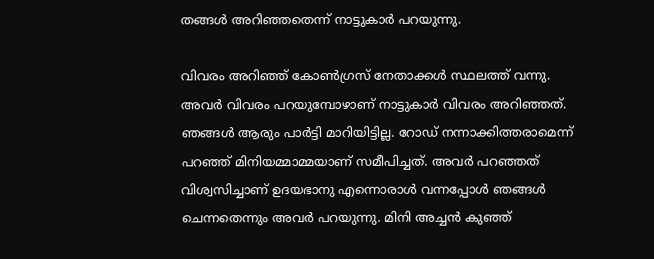തങ്ങള്‍ അറിഞ്ഞതെന്ന് നാട്ടുകാര്‍ പറയുന്നു.

വിവരം അറിഞ്ഞ് കോണ്‍ഗ്രസ് നേതാക്കള്‍ സ്ഥലത്ത് വന്നു. അവര്‍ വിവരം പറയുമ്പോഴാണ് നാട്ടുകാര്‍ വിവരം അറിഞ്ഞത്. ഞങ്ങള്‍ ആരും പാര്‍ട്ടി മാറിയിട്ടില്ല. റോഡ് നന്നാക്കിത്തരാമെന്ന് പറഞ്ഞ് മിനിയമ്മാമ്മയാണ് സമീപിച്ചത്. അവര്‍ പറഞ്ഞത് വിശ്വസിച്ചാണ് ഉദയഭാനു എന്നൊരാള്‍ വന്നപ്പോള്‍ ഞങ്ങള്‍ ചെന്നതെന്നും അവര്‍ പറയുന്നു. മിനി അച്ചന്‍ കുഞ്ഞ്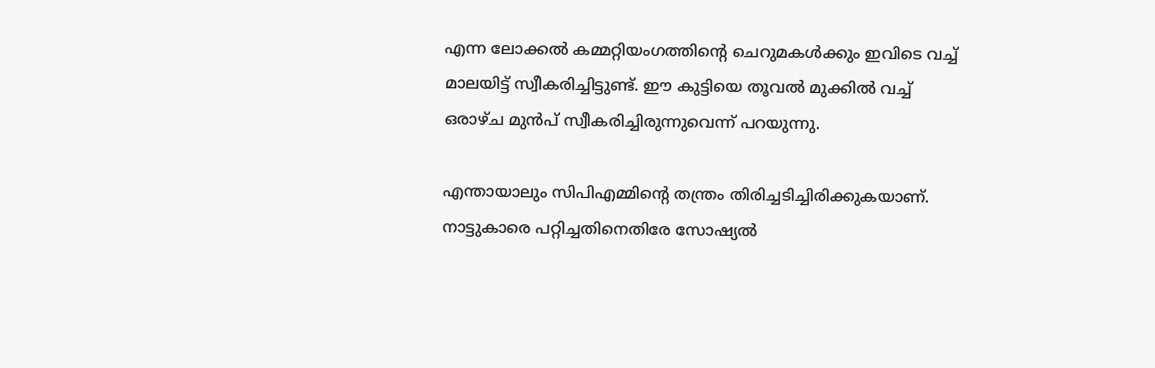എന്ന ലോക്കല്‍ കമ്മറ്റിയംഗത്തിന്റെ ചെറുമകള്‍ക്കും ഇവിടെ വച്ച് മാലയിട്ട് സ്വീകരിച്ചിട്ടുണ്ട്. ഈ കുട്ടിയെ തൂവല്‍ മുക്കില്‍ വച്ച് ഒരാഴ്ച മുന്‍പ് സ്വീകരിച്ചിരുന്നുവെന്ന് പറയുന്നു.

എന്തായാലും സിപിഎമ്മിന്റെ തന്ത്രം തിരിച്ചടിച്ചിരിക്കുകയാണ്. നാട്ടുകാരെ പറ്റിച്ചതിനെതിരേ സോഷ്യല്‍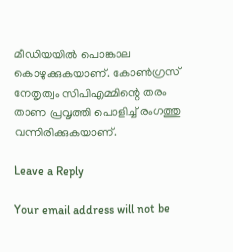മീഡിയയില്‍ പൊങ്കാല കൊഴുക്കുകയാണ്. കോണ്‍ഗ്രസ് നേതൃത്വം സിപിഎമ്മിന്റെ തരം താണ പ്രവൃത്തി പൊളിച്ച് രംഗത്തു വന്നിരിക്കുകയാണ്.

Leave a Reply

Your email address will not be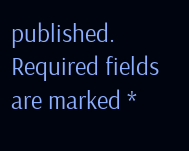published. Required fields are marked *